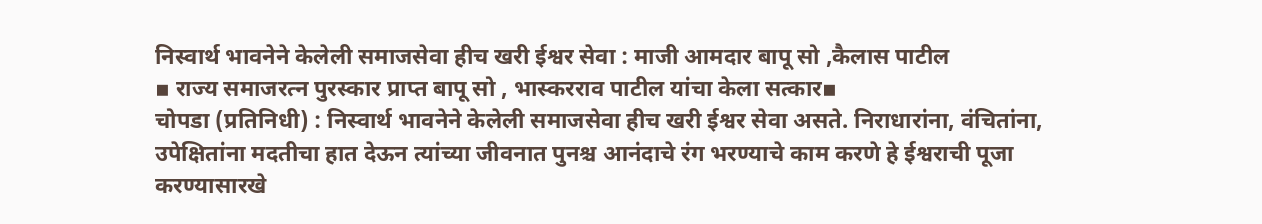निस्वार्थ भावनेने केलेली समाजसेवा हीच खरी ईश्वर सेवा : माजी आमदार बापू सो ,कैलास पाटील
▪ राज्य समाजरत्न पुरस्कार प्राप्त बापू सो , भास्करराव पाटील यांचा केला सत्कार▪
चोपडा (प्रतिनिधी) : निस्वार्थ भावनेने केलेली समाजसेवा हीच खरी ईश्वर सेवा असते. निराधारांना, वंचितांना, उपेक्षितांना मदतीचा हात देऊन त्यांच्या जीवनात पुनश्च आनंदाचे रंग भरण्याचे काम करणे हे ईश्वराची पूजा करण्यासारखे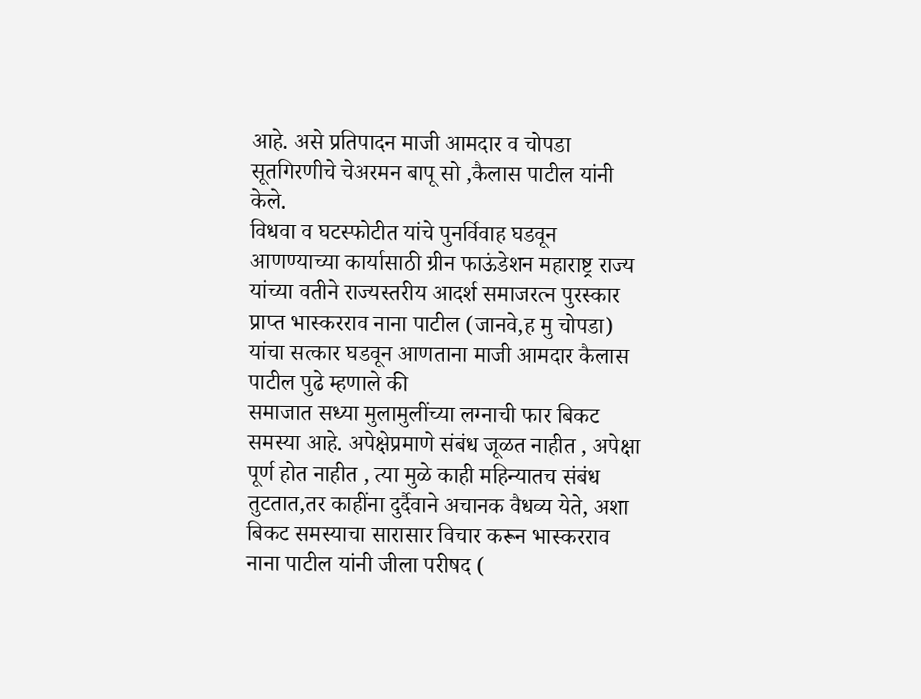आहे. असे प्रतिपादन माजी आमदार व चोपडा सूतगिरणीचे चेअरमन बापू सो ,कैलास पाटील यांनी केले.
विधवा व घटस्फोटीत यांचे पुनर्विवाह घडवून आणण्याच्या कार्यासाठी ग्रीन फाऊंडेशन महाराष्ट्र राज्य यांच्या वतीने राज्यस्तरीय आदर्श समाजरत्न पुरस्कार प्राप्त भास्करराव नाना पाटील (जानवे,ह मु चोपडा) यांचा सत्कार घडवून आणताना माजी आमदार कैलास पाटील पुढे म्हणाले की
समाजात सध्या मुलामुलींच्या लग्नाची फार बिकट समस्या आहे. अपेक्षेप्रमाणे संबंध जूळत नाहीत , अपेक्षा पूर्ण होत नाहीत , त्या मुळे काही महिन्यातच संबंध तुटतात,तर काहींना दुर्दैवाने अचानक वैधव्य येते, अशा बिकट समस्याचा सारासार विचार करून भास्करराव नाना पाटील यांनी जीला परीषद (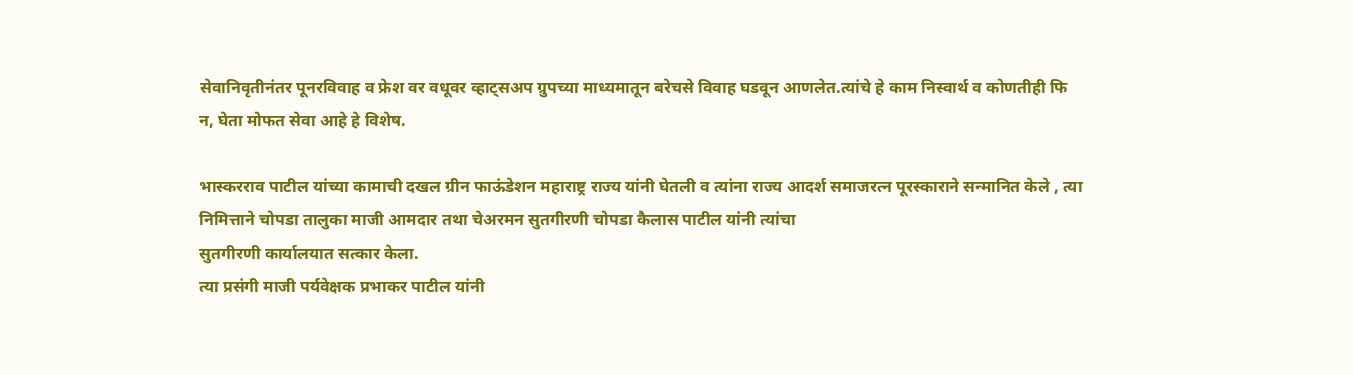सेवानिवृतीनंतर पूनरविवाह व फ्रेश वर वधूवर व्हाट्सअप ग्रुपच्या माध्यमातून बरेचसे विवाह घडवून आणलेत.त्यांचे हे काम निस्वार्थ व कोणतीही फि न, घेता मोफत सेवा आहे हे विशेष.

भास्करराव पाटील यांच्या कामाची दखल ग्रीन फाऊंडेशन महाराष्ट्र राज्य यांनी घेतली व त्यांना राज्य आदर्श समाजरत्न पूरस्काराने सन्मानित केले , त्या निमित्ताने चोपडा तालुका माजी आमदार तथा चेअरमन सुतगीरणी चोपडा कैलास पाटील यांनी त्यांचा
सुतगीरणी कार्यालयात सत्कार केला.
त्या प्रसंगी माजी पर्यवेक्षक प्रभाकर पाटील यांनी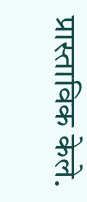प्रास्ताविक केले.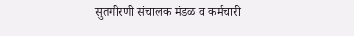सुतगीरणी संचालक मंडळ व कर्मचारी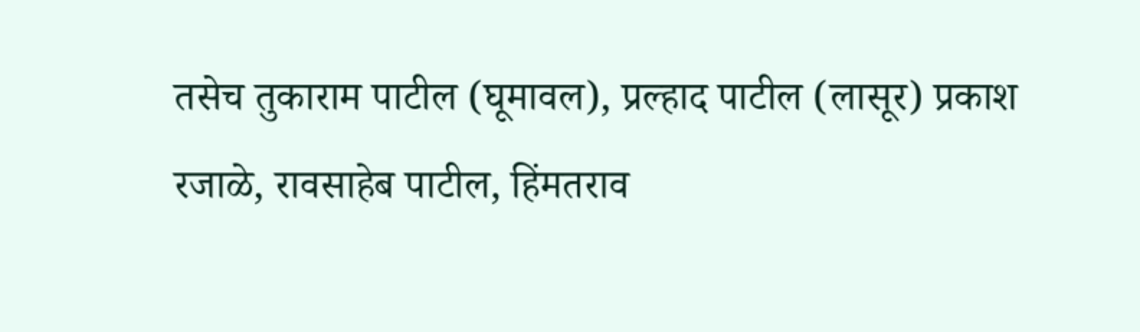तसेच तुकाराम पाटील (घूमावल), प्रल्हाद पाटील (लासूर) प्रकाश रजाळे, रावसाहेब पाटील, हिंमतराव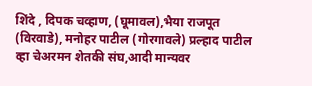शिंदे , दिपक चव्हाण, (घूमावल),भैया राजपूत (विरवाडे), मनोहर पाटील (गोरगावले) प्रल्हाद पाटील व्हा चेअरमन शेतकी संघ,आदी मान्यवर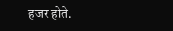हजर होते.